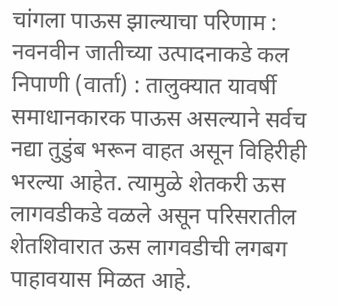चांगला पाऊस झाल्याचा परिणाम : नवनवीन जातीच्या उत्पादनाकडे कल
निपाणी (वार्ता) : तालुक्यात यावर्षी समाधानकारक पाऊस असल्याने सर्वच नद्या तुडुंब भरून वाहत असून विहिरीही भरल्या आहेत. त्यामुळे शेतकरी ऊस लागवडीकडे वळले असून परिसरातील शेतशिवारात ऊस लागवडीची लगबग पाहावयास मिळत आहे.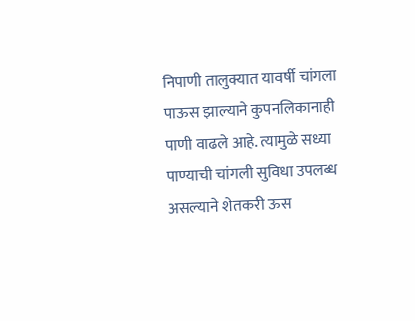निपाणी तालुक्यात यावर्षी चांगला पाऊस झाल्याने कुपनलिकानाही पाणी वाढले आहे. त्यामुळे सध्या पाण्याची चांगली सुविधा उपलब्ध असल्याने शेतकरी ऊस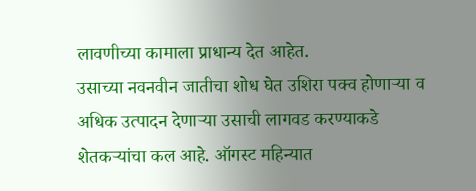लावणीच्या कामाला प्राधान्य देत आहेत.
उसाच्या नवनवीन जातीचा शोध घेत उशिरा पक्व होणाऱ्या व अधिक उत्पादन देणाऱ्या उसाची लागवड करण्याकडे शेतकऱ्यांचा कल आहे. ऑगस्ट महिन्यात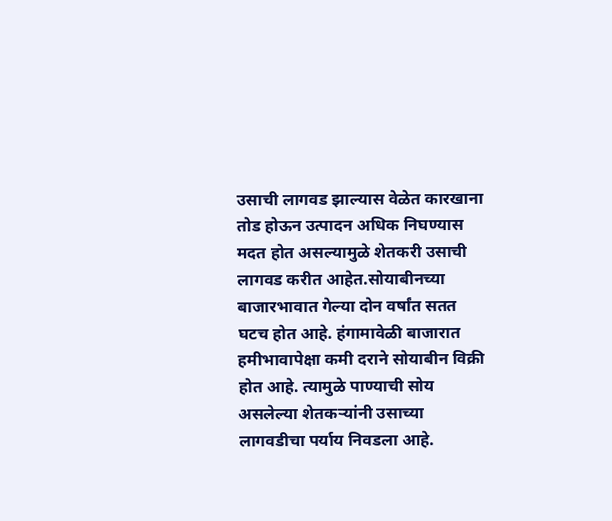उसाची लागवड झाल्यास वेळेत कारखाना तोड होऊन उत्पादन अधिक निघण्यास मदत होत असल्यामुळे शेतकरी उसाची लागवड करीत आहेत.सोयाबीनच्या बाजारभावात गेल्या दोन वर्षांत सतत घटच होत आहे. हंगामावेळी बाजारात हमीभावापेक्षा कमी दराने सोयाबीन विक्री होत आहे. त्यामुळे पाण्याची सोय असलेल्या शेतकऱ्यांनी उसाच्या लागवडीचा पर्याय निवडला आहे.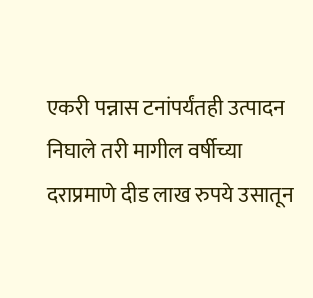एकरी पन्नास टनांपर्यंतही उत्पादन निघाले तरी मागील वर्षीच्या दराप्रमाणे दीड लाख रुपये उसातून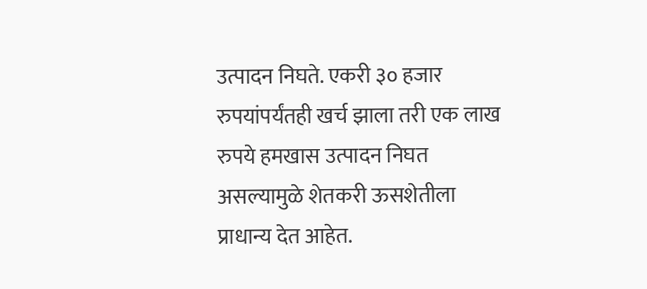उत्पादन निघते. एकरी ३० हजार रुपयांपर्यंतही खर्च झाला तरी एक लाख रुपये हमखास उत्पादन निघत असल्यामुळे शेतकरी ऊसशेतीला प्राधान्य देत आहेत.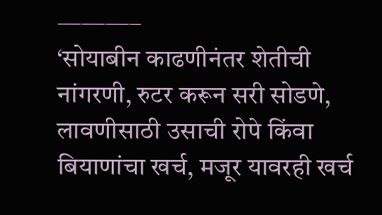———–
‘सोयाबीन काढणीनंतर शेतीची नांगरणी, रुटर करून सरी सोडणे, लावणीसाठी उसाची रोपे किंवा बियाणांचा खर्च, मजूर यावरही खर्च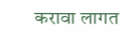करावा लागत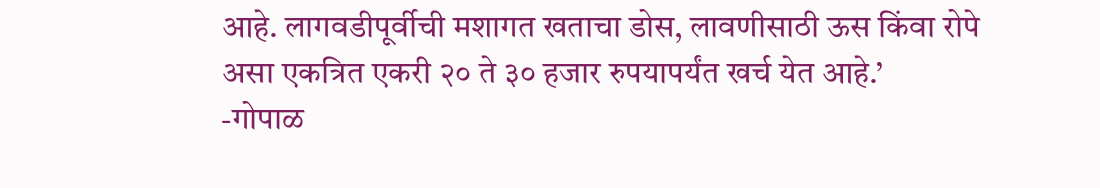आहे. लागवडीपूर्वीची मशागत खताचा डोस, लावणीसाठी ऊस किंवा रोपे असा एकत्रित एकरी २० ते ३० हजार रुपयापर्यंत खर्च येत आहे.’
-गोपाळ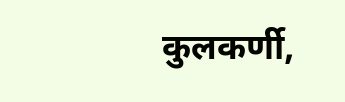कुलकर्णी,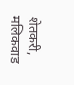शेतकरी, मलिकवाड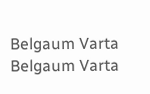Belgaum Varta Belgaum Varta